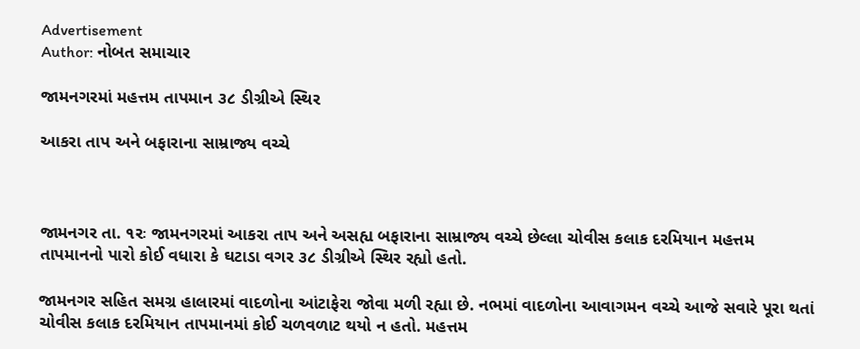Advertisement
Author: નોબત સમાચાર

જામનગરમાં મહત્તમ તાપમાન ૩૮ ડીગ્રીએ સ્થિર

આકરા તાપ અને બફારાના સામ્રાજ્ય વચ્ચે



જામનગર તા. ૧રઃ જામનગરમાં આકરા તાપ અને અસહ્ય બફારાના સામ્રાજ્ય વચ્ચે છેલ્લા ચોવીસ કલાક દરમિયાન મહત્તમ તાપમાનનો પારો કોઈ વધારા કે ઘટાડા વગર ૩૮ ડીગ્રીએ સ્થિર રહ્યો હતો.

જામનગર સહિત સમગ્ર હાલારમાં વાદળોના આંટાફેરા જોવા મળી રહ્યા છે. નભમાં વાદળોના આવાગમન વચ્ચે આજે સવારે પૂરા થતાં ચોવીસ કલાક દરમિયાન તાપમાનમાં કોઈ ચળવળાટ થયો ન હતો. મહત્તમ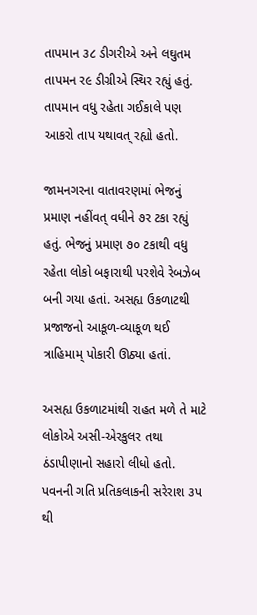તાપમાન ૩૮ ડીગરીએ અને લઘુતમ તાપમન ર૯ ડીગ્રીએ સ્થિર રહ્યું હતું. તાપમાન વધુ રહેતા ગઈકાલે પણ આકરો તાપ યથાવત્ રહ્યો હતો.

જામનગરના વાતાવરણમાં ભેજનું પ્રમાણ નહીંવત્ વધીને ૭ર ટકા રહ્યું હતું. ભેજનું પ્રમાણ ૭૦ ટકાથી વધુ રહેતા લોકો બફારાથી પરશેવે રેબઝેબ બની ગયા હતાં. અસહ્ય ઉકળાટથી પ્રજાજનો આકૂળ-વ્યાકૂળ થઈ ત્રાહિમામ્ પોકારી ઊઠ્યા હતાં.

અસહ્ય ઉકળાટમાંથી રાહત મળે તે માટે લોકોએ અસી-એરકુલર તથા ઠંડાપીણાનો સહારો લીધો હતો. પવનની ગતિ પ્રતિકલાકની સરેરાશ ૩પ થી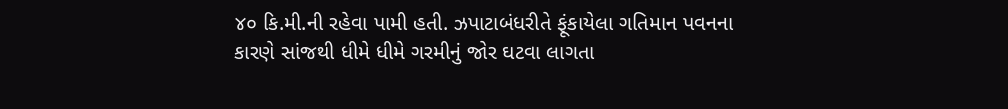૪૦ કિ.મી.ની રહેવા પામી હતી. ઝપાટાબંધરીતે ફૂંકાયેલા ગતિમાન પવનના કારણે સાંજથી ધીમે ધીમે ગરમીનું જોર ઘટવા લાગતા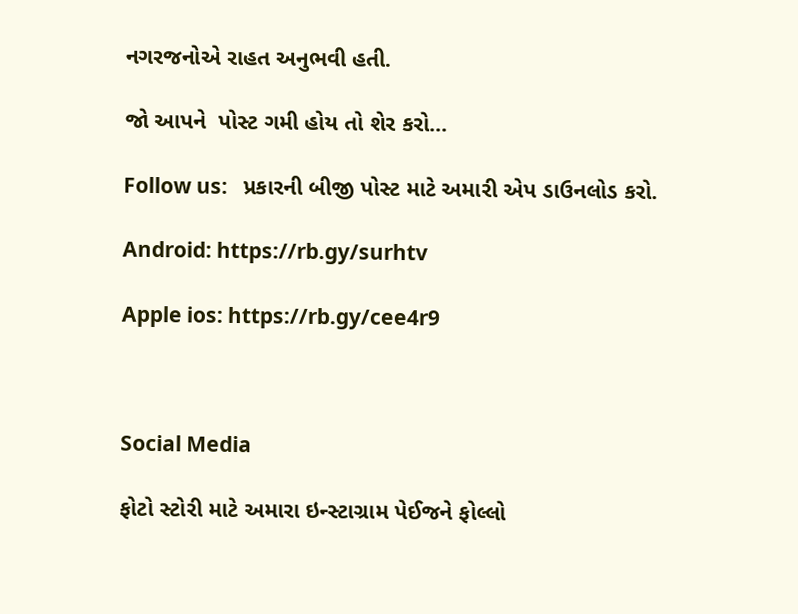નગરજનોએ રાહત અનુભવી હતી.

જો આપને  પોસ્ટ ગમી હોય તો શેર કરો...

Follow us:   પ્રકારની બીજી પોસ્ટ માટે અમારી એપ ડાઉનલોડ કરો.

Android: https://rb.gy/surhtv

Apple ios: https://rb.gy/cee4r9



Social Media

ફોટો સ્ટોરી માટે અમારા ઇન્સ્ટાગ્રામ પેઈજને ફોલ્લો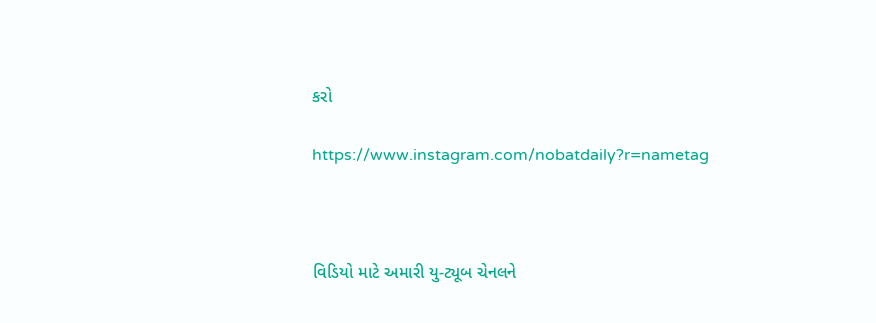કરો

https://www.instagram.com/nobatdaily?r=nametag



વિડિયો માટે અમારી યુ-ટ્યૂબ ચેનલને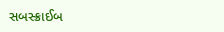સબસ્ક્રાઈબ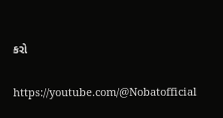કરો

https://youtube.com/@Nobatofficial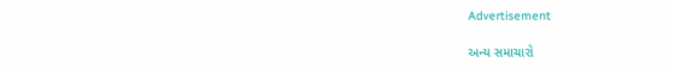Advertisement

અન્ય સમાચારો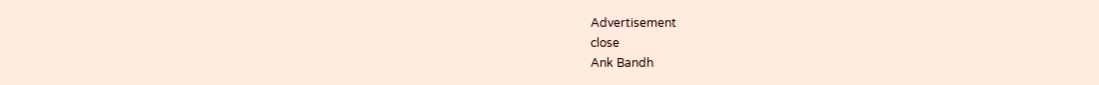Advertisement
close
Ank Bandh